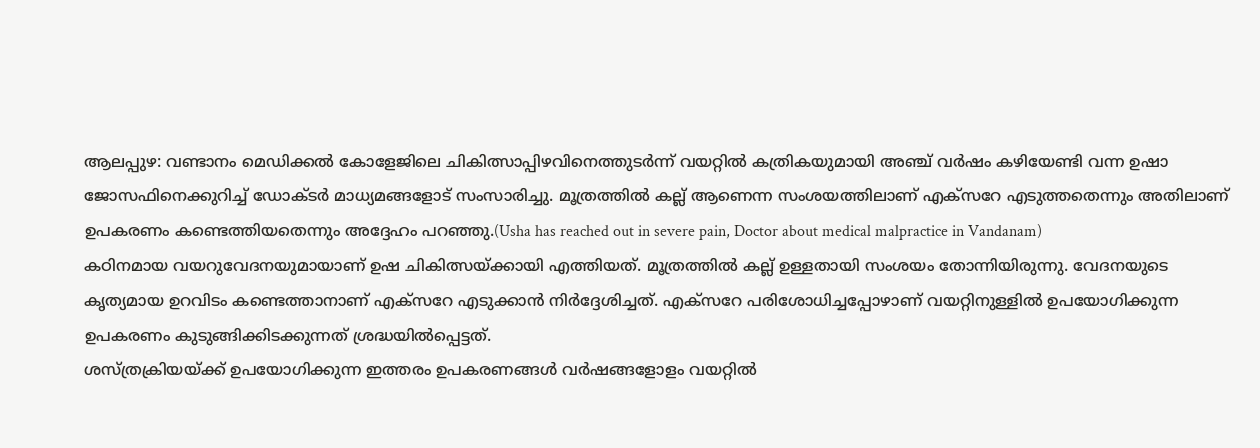ആലപ്പുഴ: വണ്ടാനം മെഡിക്കൽ കോളേജിലെ ചികിത്സാപ്പിഴവിനെത്തുടർന്ന് വയറ്റിൽ കത്രികയുമായി അഞ്ച് വർഷം കഴിയേണ്ടി വന്ന ഉഷാ ജോസഫിനെക്കുറിച്ച് ഡോക്ടർ മാധ്യമങ്ങളോട് സംസാരിച്ചു. മൂത്രത്തിൽ കല്ല് ആണെന്ന സംശയത്തിലാണ് എക്സറേ എടുത്തതെന്നും അതിലാണ് ഉപകരണം കണ്ടെത്തിയതെന്നും അദ്ദേഹം പറഞ്ഞു.(Usha has reached out in severe pain, Doctor about medical malpractice in Vandanam)
കഠിനമായ വയറുവേദനയുമായാണ് ഉഷ ചികിത്സയ്ക്കായി എത്തിയത്. മൂത്രത്തിൽ കല്ല് ഉള്ളതായി സംശയം തോന്നിയിരുന്നു. വേദനയുടെ കൃത്യമായ ഉറവിടം കണ്ടെത്താനാണ് എക്സറേ എടുക്കാൻ നിർദ്ദേശിച്ചത്. എക്സറേ പരിശോധിച്ചപ്പോഴാണ് വയറ്റിനുള്ളിൽ ഉപയോഗിക്കുന്ന ഉപകരണം കുടുങ്ങിക്കിടക്കുന്നത് ശ്രദ്ധയിൽപ്പെട്ടത്.
ശസ്ത്രക്രിയയ്ക്ക് ഉപയോഗിക്കുന്ന ഇത്തരം ഉപകരണങ്ങൾ വർഷങ്ങളോളം വയറ്റിൽ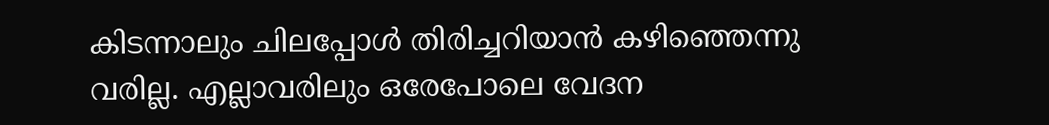കിടന്നാലും ചിലപ്പോൾ തിരിച്ചറിയാൻ കഴിഞ്ഞെന്നു വരില്ല. എല്ലാവരിലും ഒരേപോലെ വേദന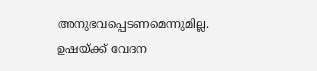അനുഭവപ്പെടണമെന്നുമില്ല. ഉഷയ്ക്ക് വേദന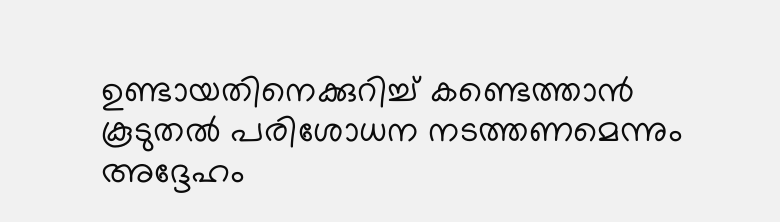ഉണ്ടായതിനെക്കുറിച്ച് കണ്ടെത്താൻ കൂടുതൽ പരിശോധന നടത്തണമെന്നും അദ്ദേഹം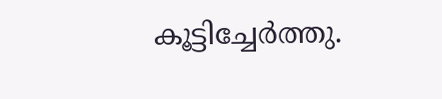കൂട്ടിച്ചേർത്തു.